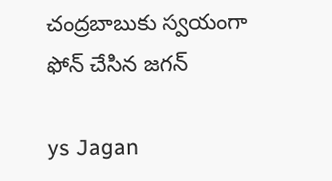చంద్రబాబుకు స్వయంగా ఫోన్ చేసిన జగన్

ys Jagan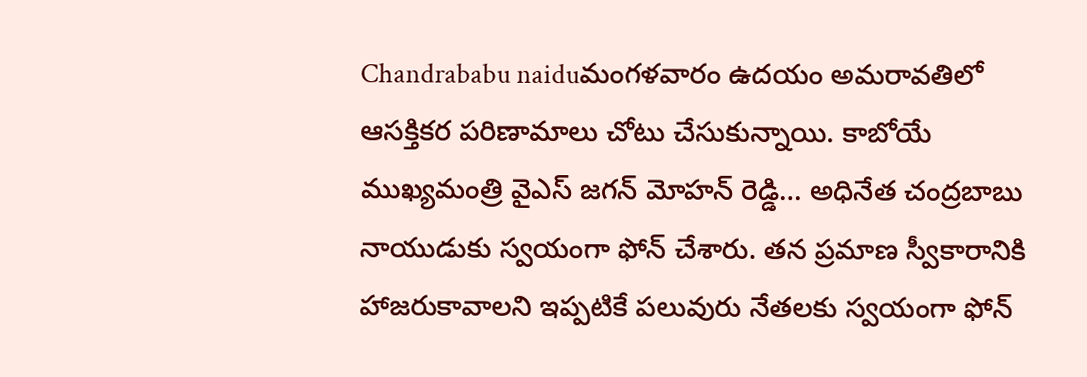Chandrababu naiduమంగళవారం ఉదయం అమరావతిలో ఆసక్తికర పరిణామాలు చోటు చేసుకున్నాయి. కాబోయే ముఖ్యమంత్రి వైఎస్‌ జగన్‌ మోహన్ రెడ్డి… అధినేత చంద్రబాబు నాయుడుకు స్వయంగా ఫోన్‌ చేశారు. తన ప్రమాణ స్వీకారానికి హాజరుకావాలని ఇప్పటికే పలువురు నేతలకు స్వయంగా ఫోన్‌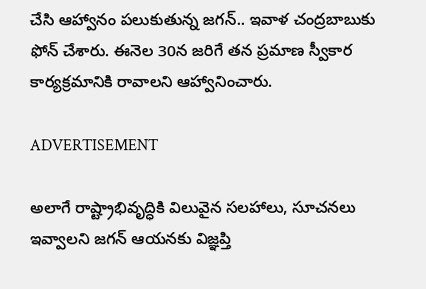చేసి ఆహ్వానం పలుకుతున్న జగన్‌.. ఇవాళ చంద్రబాబుకు ఫోన్‌ చేశారు. ఈనెల 30న జరిగే తన ప్రమాణ స్వీకార కార్యక్రమానికి రావాలని ఆహ్వానించారు.

ADVERTISEMENT

అలాగే రాష్ట్రాభివృద్ధికి విలువైన సలహాలు, సూచనలు ఇవ్వాలని జగన్‌ ఆయనకు విజ్ఞప్తి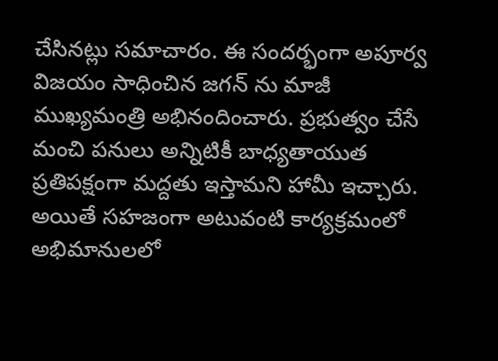చేసినట్లు సమాచారం. ఈ సందర్భంగా అపూర్వ విజయం సాధించిన జగన్ ను మాజీ ముఖ్యమంత్రి అభినందించారు. ప్రభుత్వం చేసే మంచి పనులు అన్నిటికీ బాధ్యతాయుత ప్రతిపక్షంగా మద్దతు ఇస్తామని హామీ ఇచ్చారు. అయితే సహజంగా అటువంటి కార్యక్రమంలో అభిమానులలో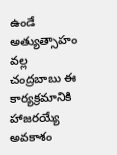ఉండే అత్యుత్సాహం వల్ల చంద్రబాబు ఈ కార్యక్రమానికి హాజరయ్యే అవకాశం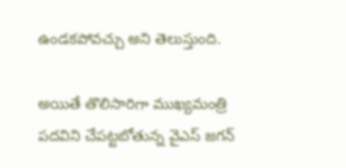ఉండకపోవచ్చు అని తెలుస్తుంది.

అయితే తొలిసారిగా ముఖ్యమంత్రి పదవిని చేపట్టబోతున్న వైఎస్‌ జగన్‌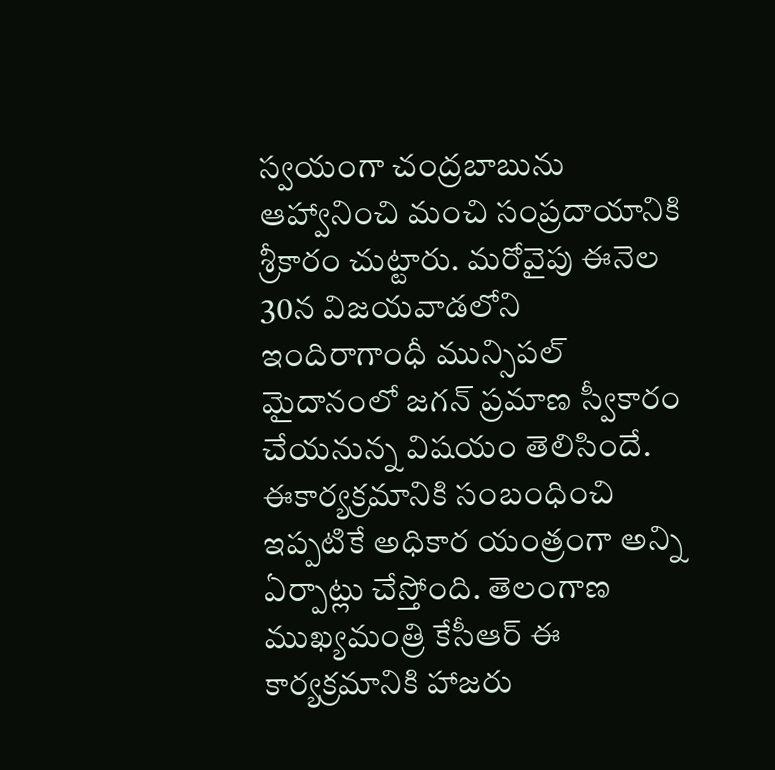స్వయంగా చంద్రబాబును ఆహ్వానించి మంచి సంప్రదాయానికి శ్రీకారం చుట్టారు. మరోవైపు ఈనెల 30న విజయవాడలోని ఇందిరాగాంధీ మున్సిపల్‌ మైదానంలో జగన్‌ ప్రమాణ స్వీకారం చేయనున్న విషయం తెలిసిందే. ఈకార్యక్రమానికి సంబంధించి ఇప్పటికే అధికార యంత్రంగా అన్ని ఏర్పాట్లు చేస్తోంది. తెలంగాణ ముఖ్యమంత్రి కేసీఆర్ ఈ కార్యక్రమానికి హాజరు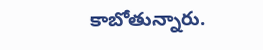కాబోతున్నారు.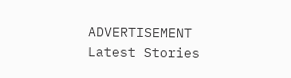ADVERTISEMENT
Latest Stories